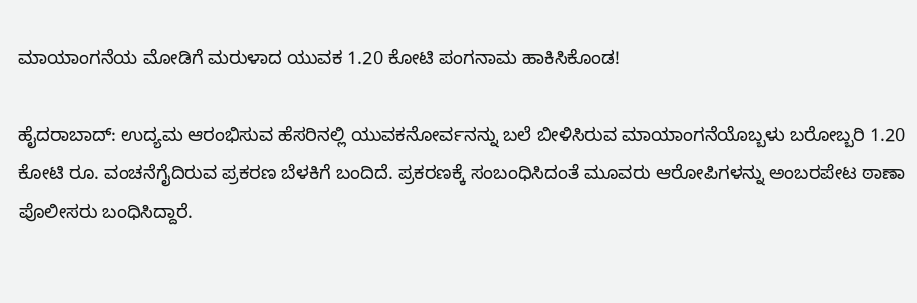ಮಾಯಾಂಗನೆಯ ಮೋಡಿಗೆ ಮರುಳಾದ ಯುವಕ 1.20 ಕೋಟಿ ಪಂಗನಾಮ ಹಾಕಿಸಿಕೊಂಡ!

ಹೈದರಾಬಾದ್: ಉದ್ಯಮ ಆರಂಭಿಸುವ ಹೆಸರಿನಲ್ಲಿ ಯುವಕನೋರ್ವನನ್ನು ಬಲೆ ಬೀಳಿಸಿರುವ ಮಾಯಾಂಗನೆಯೊಬ್ಬಳು ಬರೋಬ್ಬರಿ 1.20 ಕೋಟಿ ರೂ. ವಂಚನೆಗೈದಿರುವ ಪ್ರಕರಣ ಬೆಳಕಿಗೆ ಬಂದಿದೆ. ಪ್ರಕರಣಕ್ಕೆ ಸಂಬಂಧಿಸಿದಂತೆ ಮೂವರು ಆರೋಪಿಗಳನ್ನು ಅಂಬರಪೇಟ ಠಾಣಾ ಪೊಲೀಸರು ಬಂಧಿಸಿದ್ದಾರೆ.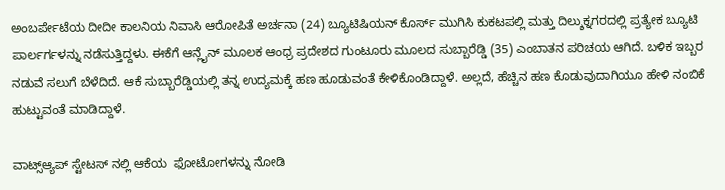ಅಂಬರ್ಪೇಟೆಯ ದೀದೀ ಕಾಲನಿಯ ನಿವಾಸಿ ಆರೋಪಿತೆ ಅರ್ಚನಾ (24) ಬ್ಯೂಟಿಷಿಯನ್ ಕೊರ್ಸ್ ಮುಗಿಸಿ ಕುಕಟಪಲ್ಲಿ ಮತ್ತು ದಿಲ್ಶುಕ್ನಗರದಲ್ಲಿ ಪ್ರತ್ಯೇಕ ಬ್ಯೂಟಿ ಪಾರ್ಲರ್ಗಳನ್ನು ನಡೆಸುತ್ತಿದ್ದಳು. ಈಕೆಗೆ ಆನ್ಲೈನ್ ಮೂಲಕ ಆಂಧ್ರ ಪ್ರದೇಶದ ಗುಂಟೂರು ಮೂಲದ ಸುಬ್ಬಾರೆಡ್ಡಿ (35) ಎಂಬಾತನ ಪರಿಚಯ ಆಗಿದೆ. ಬಳಿಕ ಇಬ್ಬರ ನಡುವೆ ಸಲುಗೆ ಬೆಳೆದಿದೆ. ಆಕೆ ಸುಬ್ಬಾರೆಡ್ಡಿಯಲ್ಲಿ ತನ್ನ ಉದ್ಯಮಕ್ಕೆ ಹಣ ಹೂಡುವಂತೆ ಕೇಳಿಕೊಂಡಿದ್ದಾಳೆ. ಅಲ್ಲದೆ, ಹೆಚ್ಚಿನ ಹಣ ಕೊಡುವುದಾಗಿಯೂ ಹೇಳಿ ನಂಬಿಕೆ ಹುಟ್ಟುವಂತೆ ಮಾಡಿದ್ದಾಳೆ.

ವಾಟ್ಸ್ಆ್ಯಪ್ ಸ್ಟೇಟಸ್ ನಲ್ಲಿ ಆಕೆಯ  ಫೋಟೋಗಳನ್ನು ನೋಡಿ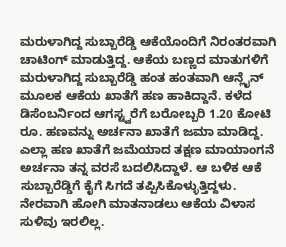ಮರುಳಾಗಿದ್ದ ಸುಬ್ಬಾರೆಡ್ಡಿ ಆಕೆಯೊಂದಿಗೆ ನಿರಂತರವಾಗಿ ಚಾಟಿಂಗ್ ಮಾಡುತ್ತಿದ್ದ. ಆಕೆಯ ಬಣ್ಣದ ಮಾತುಗಳಿಗೆ ಮರುಳಾಗಿದ್ದ ಸುಬ್ಬಾರೆಡ್ಡಿ ಹಂತ ಹಂತವಾಗಿ ಆನ್ಲೈನ್ ಮೂಲಕ ಆಕೆಯ ಖಾತೆಗೆ ಹಣ ಹಾಕಿದ್ದಾನೆ‌. ಕಳೆದ ಡಿಸೆಂಬರ್ನಿಂದ ಆಗಸ್ಟ್ವರೆಗೆ ಬರೋಬ್ಬರಿ 1.20 ಕೋಟಿ ರೂ‌. ಹಣವನ್ನು ಅರ್ಚನಾ ಖಾತೆಗೆ ಜಮಾ ಮಾಡಿದ್ದ. ಎಲ್ಲಾ ಹಣ ಖಾತೆಗೆ ಜಮೆಯಾದ ತಕ್ಷಣ ಮಾಯಾಂಗನೆ ಅರ್ಚನಾ ತನ್ನ ವರಸೆ ಬದಲಿಸಿದ್ದಾಳೆ. ಆ ಬಳಿಕ ಆಕೆ ಸುಬ್ಬಾರೆಡ್ಡಿಗೆ ಕೈಗೆ ಸಿಗದೆ ತಪ್ಪಿಸಿಕೊಳ್ಳುತ್ತಿದ್ದಳು. ನೇರವಾಗಿ ಹೋಗಿ ಮಾತನಾಡಲು ಆಕೆಯ ವಿಳಾಸ ಸುಳಿವು ಇರಲಿಲ್ಲ.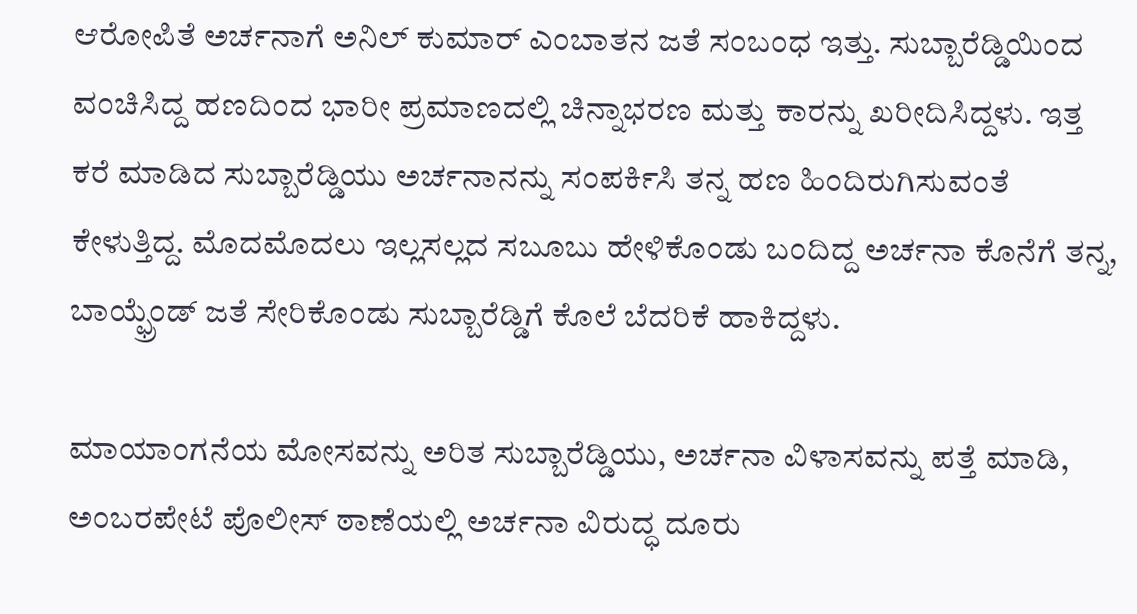ಆರೋಪಿತೆ ಅರ್ಚನಾಗೆ ಅನಿಲ್ ಕುಮಾರ್ ಎಂಬಾತನ ಜತೆ ಸಂಬಂಧ ಇತ್ತು. ಸುಬ್ಬಾರೆಡ್ಡಿಯಿಂದ ವಂಚಿಸಿದ್ದ ಹಣದಿಂದ ಭಾರೀ ಪ್ರಮಾಣದಲ್ಲಿ ಚಿನ್ನಾಭರಣ ಮತ್ತು ಕಾರನ್ನು ಖರೀದಿಸಿದ್ದಳು. ಇತ್ತ ಕರೆ ಮಾಡಿದ ಸುಬ್ಬಾರೆಡ್ಡಿಯು ಅರ್ಚನಾನನ್ನು ಸಂಪರ್ಕಿಸಿ ತನ್ನ ಹಣ ಹಿಂದಿರುಗಿಸುವಂತೆ ಕೇಳುತ್ತಿದ್ದ. ಮೊದಮೊದಲು ಇಲ್ಲಸಲ್ಲದ ಸಬೂಬು ಹೇಳಿಕೊಂಡು ಬಂದಿದ್ದ ಅರ್ಚನಾ ಕೊನೆಗೆ ತನ್ನ, ಬಾಯ್ಫ್ರೆಂಡ್ ಜತೆ ಸೇರಿಕೊಂಡು ಸುಬ್ಬಾರೆಡ್ಡಿಗೆ ಕೊಲೆ ಬೆದರಿಕೆ ಹಾಕಿದ್ದಳು.

ಮಾಯಾಂಗನೆಯ ಮೋಸವನ್ನು ಅರಿತ ಸುಬ್ಬಾರೆಡ್ಡಿಯು, ಅರ್ಚನಾ ವಿಳಾಸವನ್ನು ಪತ್ತೆ ಮಾಡಿ, ಅಂಬರಪೇಟೆ ಪೊಲೀಸ್ ಠಾಣೆಯಲ್ಲಿ ಅರ್ಚನಾ ವಿರುದ್ಧ ದೂರು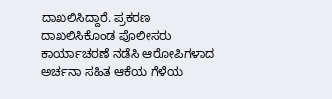ದಾಖಲಿಸಿದ್ದಾರೆ. ಪ್ರಕರಣ ದಾಖಲಿಸಿಕೊಂಡ ಪೊಲೀಸರು ಕಾರ್ಯಾಚರಣೆ ನಡೆಸಿ ಆರೋಪಿಗಳಾದ ಅರ್ಚನಾ ಸಹಿತ ಆಕೆಯ ಗೆಳೆಯ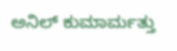ಅನಿಲ್ ಕುಮಾರ್ಮತ್ತು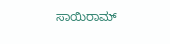ಸಾಯಿರಾಮ್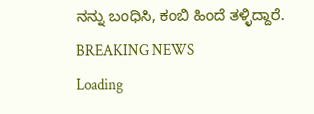ನನ್ನು ಬಂಧಿಸಿ, ಕಂಬಿ ಹಿಂದೆ ತಳ್ಳಿದ್ದಾರೆ.
BREAKING NEWS
Loading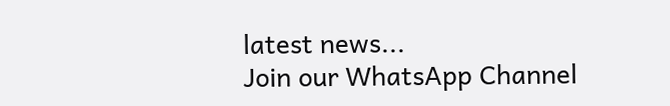latest news...
Join our WhatsApp Channel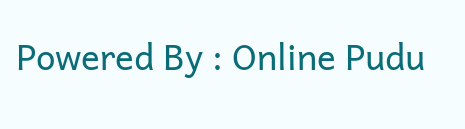Powered By : Online Pudu